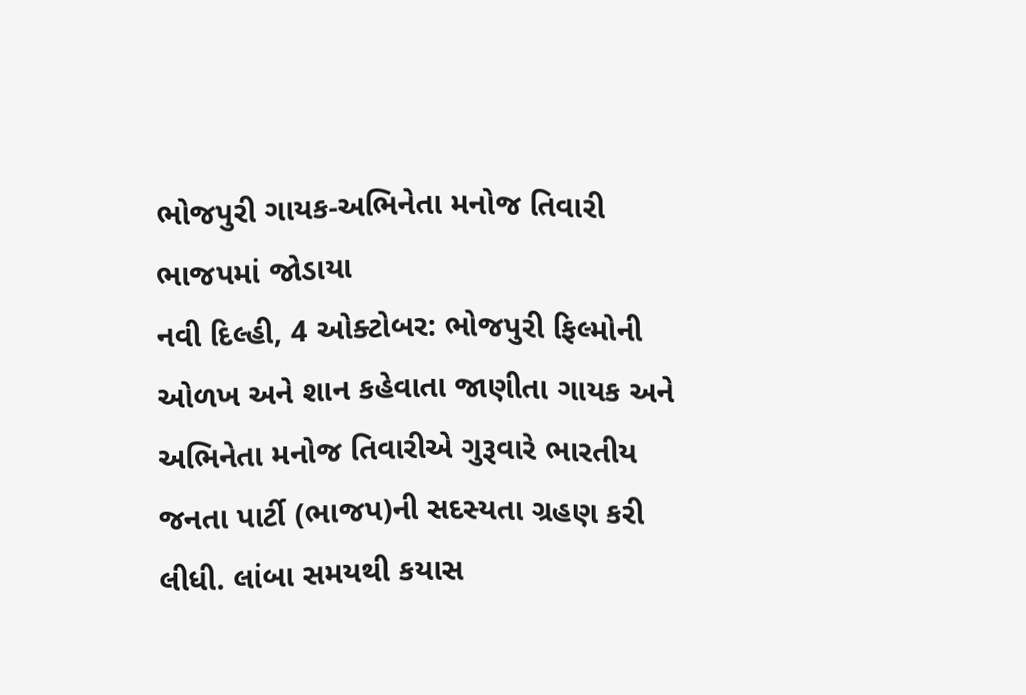ભોજપુરી ગાયક-અભિનેતા મનોજ તિવારી ભાજપમાં જોડાયા
નવી દિલ્હી, 4 ઓક્ટોબર: ભોજપુરી ફિલ્મોની ઓળખ અને શાન કહેવાતા જાણીતા ગાયક અને અભિનેતા મનોજ તિવારીએ ગુરૂવારે ભારતીય જનતા પાર્ટી (ભાજપ)ની સદસ્યતા ગ્રહણ કરી લીધી. લાંબા સમયથી કયાસ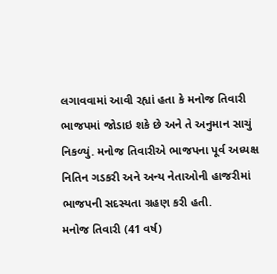લગાવવામાં આવી રહ્યાં હતા કે મનોજ તિવારી ભાજપમાં જોડાઇ શકે છે અને તે અનુમાન સાચું નિકળ્યું. મનોજ તિવારીએ ભાજપના પૂર્વ અધ્યક્ષ નિતિન ગડકરી અને અન્ય નેતાઓની હાજરીમાં ભાજપની સદસ્યતા ગ્રહણ કરી હતી.
મનોજ તિવારી (41 વર્ષ)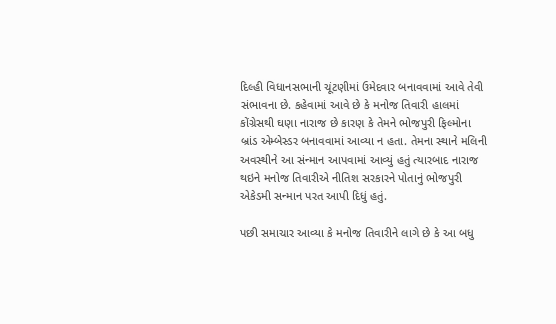દિલ્હી વિધાનસભાની ચૂંટણીમાં ઉમેદવાર બનાવવામાં આવે તેવી સંભાવના છે. કહેવામાં આવે છે કે મનોજ તિવારી હાલમાં કોંગ્રેસથી ઘણા નારાજ છે કારણ કે તેમને ભોજપુરી ફિલ્મોના બ્રાંડ એમ્બેસ્ડર બનાવવામાં આવ્યા ન હતા. તેમના સ્થાને મલિની અવસ્થીને આ સંન્માન આપવામાં આવ્યું હતું ત્યારબાદ નારાજ થઇને મનોજ તિવારીએ નીતિશ સરકારને પોતાનું ભોજપુરી એકેડમી સન્માન પરત આપી દિધું હતું.

પછી સમાચાર આવ્યા કે મનોજ તિવારીને લાગે છે કે આ બધુ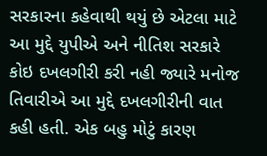સરકારના કહેવાથી થયું છે એટલા માટે આ મુદ્દે યુપીએ અને નીતિશ સરકારે કોઇ દખલગીરી કરી નહી જ્યારે મનોજ તિવારીએ આ મુદ્દે દખલગીરીની વાત કહી હતી. એક બહુ મોટું કારણ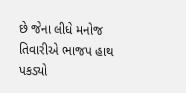છે જેના લીધે મનોજ તિવારીએ ભાજપ હાથ પકડ્યો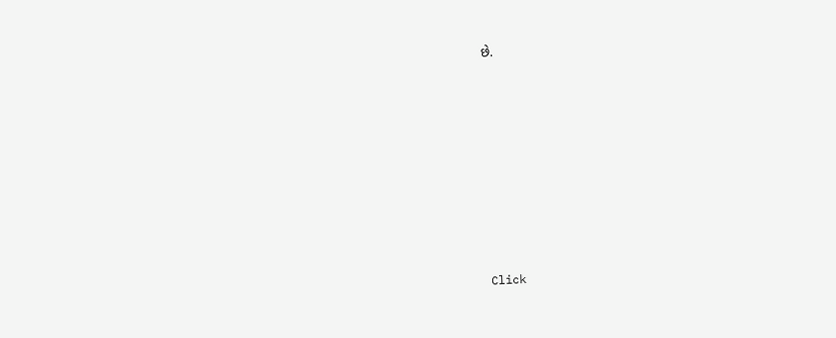છે.












Click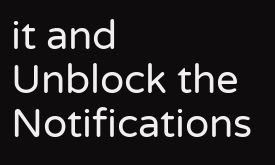it and Unblock the Notifications